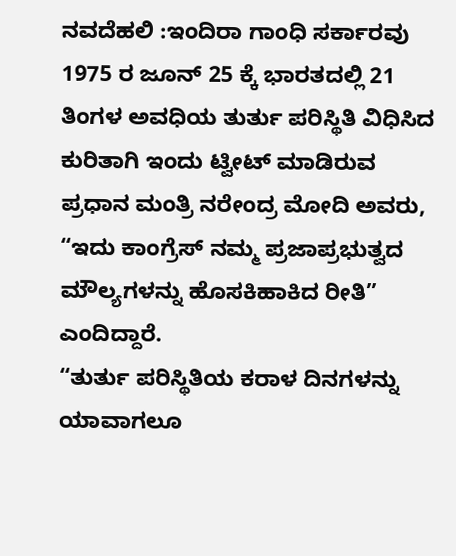ನವದೆಹಲಿ :ಇಂದಿರಾ ಗಾಂಧಿ ಸರ್ಕಾರವು 1975 ರ ಜೂನ್ 25 ಕ್ಕೆ ಭಾರತದಲ್ಲಿ 21 ತಿಂಗಳ ಅವಧಿಯ ತುರ್ತು ಪರಿಸ್ಥಿತಿ ವಿಧಿಸಿದ ಕುರಿತಾಗಿ ಇಂದು ಟ್ವೀಟ್ ಮಾಡಿರುವ ಪ್ರಧಾನ ಮಂತ್ರಿ ನರೇಂದ್ರ ಮೋದಿ ಅವರು, “ಇದು ಕಾಂಗ್ರೆಸ್ ನಮ್ಮ ಪ್ರಜಾಪ್ರಭುತ್ವದ ಮೌಲ್ಯಗಳನ್ನು ಹೊಸಕಿಹಾಕಿದ ರೀತಿ” ಎಂದಿದ್ದಾರೆ.
“ತುರ್ತು ಪರಿಸ್ಥಿತಿಯ ಕರಾಳ ದಿನಗಳನ್ನು ಯಾವಾಗಲೂ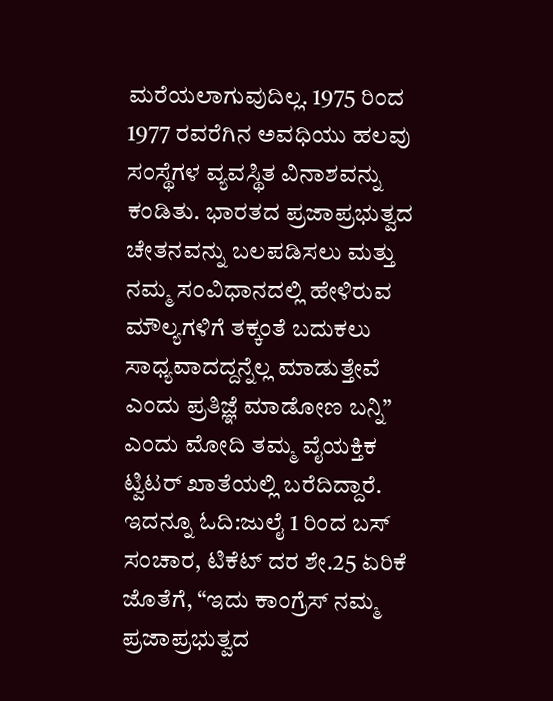ಮರೆಯಲಾಗುವುದಿಲ್ಲ. 1975 ರಿಂದ 1977 ರವರೆಗಿನ ಅವಧಿಯು ಹಲವು ಸಂಸ್ಥೆಗಳ ವ್ಯವಸ್ಥಿತ ವಿನಾಶವನ್ನು ಕಂಡಿತು. ಭಾರತದ ಪ್ರಜಾಪ್ರಭುತ್ವದ ಚೇತನವನ್ನು ಬಲಪಡಿಸಲು ಮತ್ತು ನಮ್ಮ ಸಂವಿಧಾನದಲ್ಲಿ ಹೇಳಿರುವ ಮೌಲ್ಯಗಳಿಗೆ ತಕ್ಕಂತೆ ಬದುಕಲು ಸಾಧ್ಯವಾದದ್ದನ್ನೆಲ್ಲ ಮಾಡುತ್ತೇವೆ ಎಂದು ಪ್ರತಿಜ್ಞೆ ಮಾಡೋಣ ಬನ್ನಿ” ಎಂದು ಮೋದಿ ತಮ್ಮ ವೈಯಕ್ತಿಕ ಟ್ವಿಟರ್ ಖಾತೆಯಲ್ಲಿ ಬರೆದಿದ್ದಾರೆ.
ಇದನ್ನೂ ಓದಿ:ಜುಲೈ 1 ರಿಂದ ಬಸ್ ಸಂಚಾರ, ಟಿಕೆಟ್ ದರ ಶೇ.25 ಏರಿಕೆ
ಜೊತೆಗೆ, “ಇದು ಕಾಂಗ್ರೆಸ್ ನಮ್ಮ ಪ್ರಜಾಪ್ರಭುತ್ವದ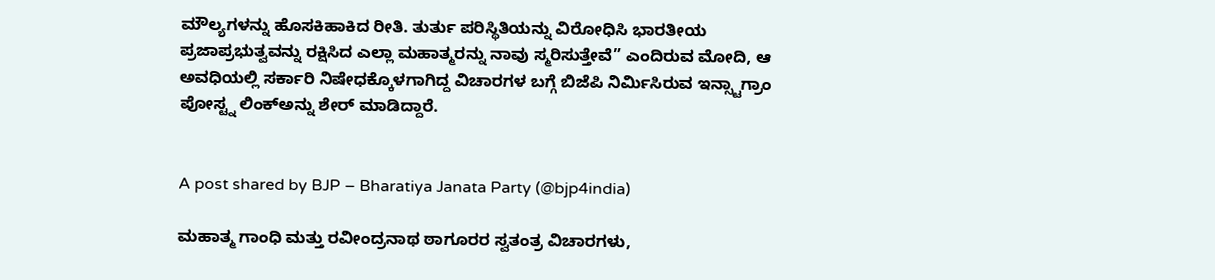ಮೌಲ್ಯಗಳನ್ನು ಹೊಸಕಿಹಾಕಿದ ರೀತಿ. ತುರ್ತು ಪರಿಸ್ಥಿತಿಯನ್ನು ವಿರೋಧಿಸಿ ಭಾರತೀಯ ಪ್ರಜಾಪ್ರಭುತ್ವವನ್ನು ರಕ್ಷಿಸಿದ ಎಲ್ಲಾ ಮಹಾತ್ಮರನ್ನು ನಾವು ಸ್ಮರಿಸುತ್ತೇವೆ” ಎಂದಿರುವ ಮೋದಿ, ಆ ಅವಧಿಯಲ್ಲಿ ಸರ್ಕಾರಿ ನಿಷೇಧಕ್ಕೊಳಗಾಗಿದ್ದ ವಿಚಾರಗಳ ಬಗ್ಗೆ ಬಿಜೆಪಿ ನಿರ್ಮಿಸಿರುವ ಇನ್ಸ್ಟಾಗ್ರಾಂ ಪೋಸ್ಟ್ನ ಲಿಂಕ್ಅನ್ನು ಶೇರ್ ಮಾಡಿದ್ದಾರೆ.


A post shared by BJP – Bharatiya Janata Party (@bjp4india)

ಮಹಾತ್ಮ ಗಾಂಧಿ ಮತ್ತು ರವೀಂದ್ರನಾಥ ಠಾಗೂರರ ಸ್ವತಂತ್ರ ವಿಚಾರಗಳು,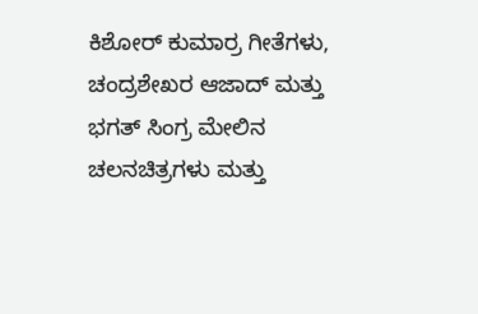ಕಿಶೋರ್ ಕುಮಾರ್ರ ಗೀತೆಗಳು, ಚಂದ್ರಶೇಖರ ಆಜಾದ್ ಮತ್ತು ಭಗತ್ ಸಿಂಗ್ರ ಮೇಲಿನ ಚಲನಚಿತ್ರಗಳು ಮತ್ತು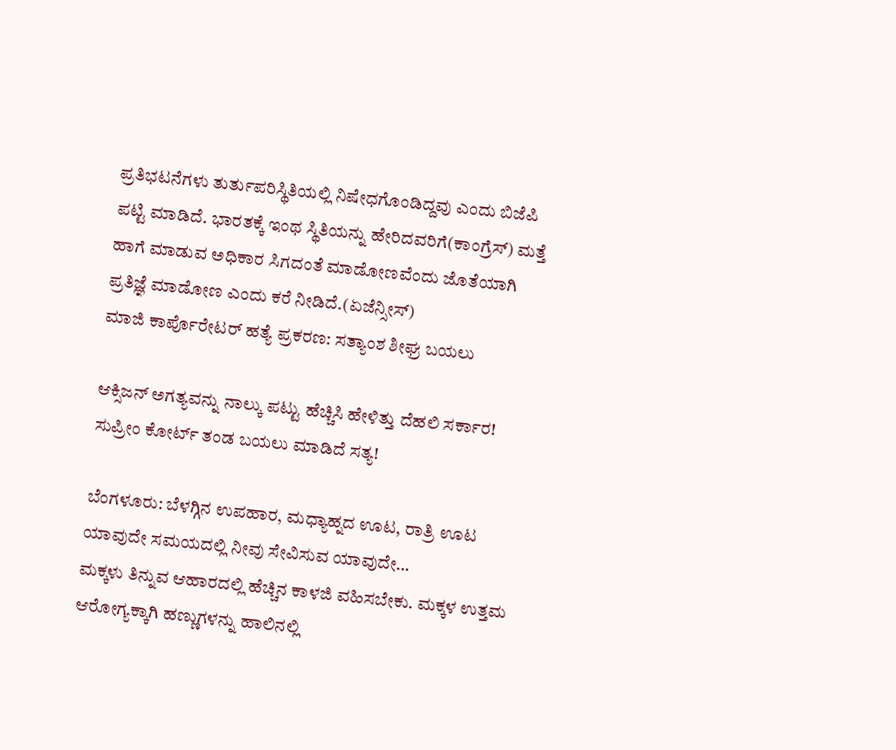ಪ್ರತಿಭಟನೆಗಳು ತುರ್ತುಪರಿಸ್ಥಿತಿಯಲ್ಲಿ ನಿಷೇಧಗೊಂಡಿದ್ದವು ಎಂದು ಬಿಜೆಪಿ ಪಟ್ಟಿ ಮಾಡಿದೆ. ಭಾರತಕ್ಕೆ ಇಂಥ ಸ್ಥಿತಿಯನ್ನು ಹೇರಿದವರಿಗೆ(ಕಾಂಗ್ರೆಸ್) ಮತ್ತೆ ಹಾಗೆ ಮಾಡುವ ಅಧಿಕಾರ ಸಿಗದಂತೆ ಮಾಡೋಣವೆಂದು ಜೊತೆಯಾಗಿ ಪ್ರತಿಜ್ಞೆ ಮಾಡೋಣ ಎಂದು ಕರೆ ನೀಡಿದೆ.(ಏಜೆನ್ಸೀಸ್)
ಮಾಜಿ ಕಾರ್ಪೊರೇಟರ್ ಹತ್ಯೆ ಪ್ರಕರಣ: ಸತ್ಯಾಂಶ‌ ಶೀಘ್ರ ಬಯಲು

ಆಕ್ಸಿಜನ್ ಅಗತ್ಯವನ್ನು ನಾಲ್ಕು ಪಟ್ಟು ಹೆಚ್ಚಿಸಿ ಹೇಳಿತ್ತು ದೆಹಲಿ ಸರ್ಕಾರ! ಸುಪ್ರೀಂ ಕೋರ್ಟ್ ತಂಡ ಬಯಲು ಮಾಡಿದೆ ಸತ್ಯ!

ಬೆಂಗಳೂರು: ಬೆಳಗ್ಗಿನ ಉಪಹಾರ, ಮಧ್ಯಾಹ್ನದ ಊಟ, ರಾತ್ರಿ ಊಟ ಯಾವುದೇ ಸಮಯದಲ್ಲಿ ನೀವು ಸೇವಿಸುವ ಯಾವುದೇ…
ಮಕ್ಕಳು ತಿನ್ನುವ ಆಹಾರದಲ್ಲಿ ಹೆಚ್ಚಿನ ಕಾಳಜಿ ವಹಿಸಬೇಕು. ಮಕ್ಕಳ ಉತ್ತಮ ಆರೋಗ್ಯಕ್ಕಾಗಿ ಹಣ್ಣುಗಳನ್ನು ಹಾಲಿನಲ್ಲಿ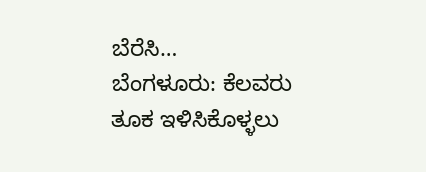ಬೆರೆಸಿ…
ಬೆಂಗಳೂರು: ಕೆಲವರು ತೂಕ ಇಳಿಸಿಕೊಳ್ಳಲು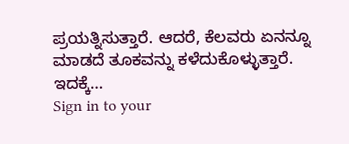ಪ್ರಯತ್ನಿಸುತ್ತಾರೆ. ಆದರೆ, ಕೆಲವರು ಏನನ್ನೂ ಮಾಡದೆ ತೂಕವನ್ನು ಕಳೆದುಕೊಳ್ಳುತ್ತಾರೆ. ಇದಕ್ಕೆ…
Sign in to your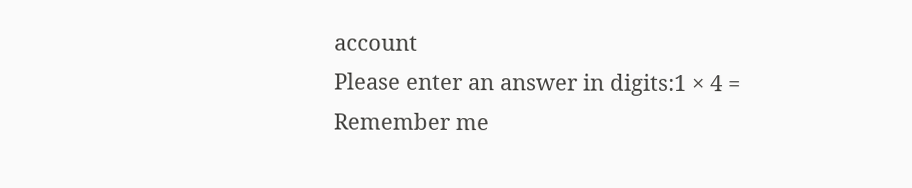account
Please enter an answer in digits:1 × 4 =
Remember me